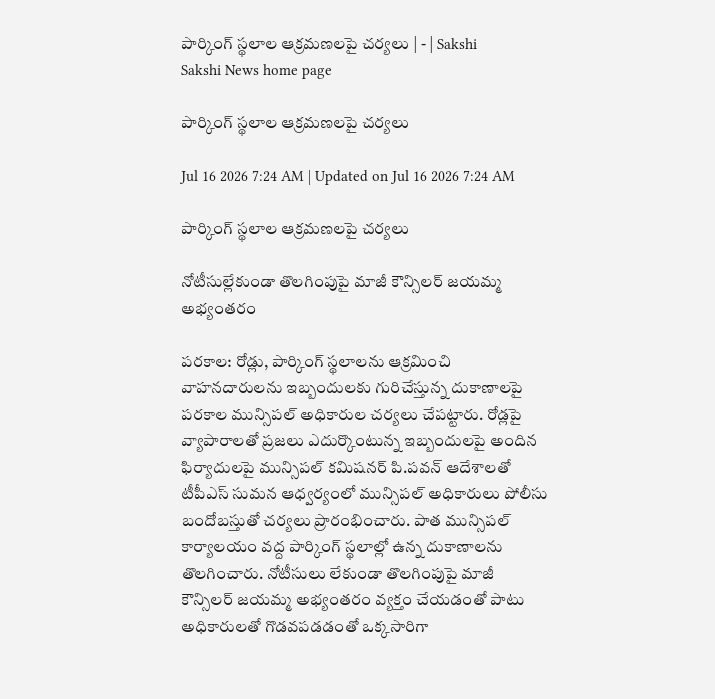పార్కింగ్‌ స్థలాల ఆక్రమణలపై చర్యలు | - | Sakshi
Sakshi News home page

పార్కింగ్‌ స్థలాల ఆక్రమణలపై చర్యలు

Jul 16 2026 7:24 AM | Updated on Jul 16 2026 7:24 AM

పార్కింగ్‌ స్థలాల ఆక్రమణలపై చర్యలు

నోటీసుల్లేకుండా తొలగింపుపై మాజీ కౌన్సిలర్‌ జయమ్మ అభ్యంతరం

పరకాల: రోడ్లు, పార్కింగ్‌ స్థలాలను ఆక్రమించి వాహనదారులను ఇబ్బందులకు గురిచేస్తున్న దుకాణాలపై పరకాల మున్సిపల్‌ అధికారుల చర్యలు చేపట్టారు. రోడ్లపై వ్యాపారాలతో ప్రజలు ఎదుర్కొంటున్న ఇబ్బందులపై అందిన ఫిర్యాదులపై మున్సిపల్‌ కమిషనర్‌ పి.పవన్‌ ఆదేశాలతో టీపీఎస్‌ సుమన ఆధ్వర్యంలో మున్సిపల్‌ అధికారులు పోలీసు బందోబస్తుతో చర్యలు ప్రారంభించారు. పాత మున్సిపల్‌ కార్యాలయం వద్ద పార్కింగ్‌ స్థలాల్లో ఉన్న దుకాణాలను తొలగించారు. నోటీసులు లేకుండా తొలగింపుపై మాజీ కౌన్సిలర్‌ జయమ్మ అభ్యంతరం వ్యక్తం చేయడంతో పాటు అధికారులతో గొడవపడడంతో ఒక్కసారిగా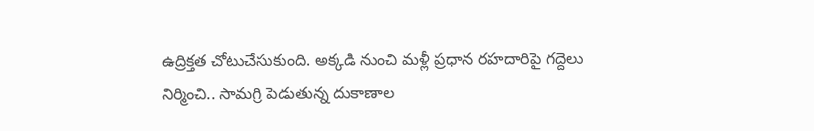ఉద్రిక్తత చోటుచేసుకుంది. అక్కడి నుంచి మళ్లీ ప్రధాన రహదారిపై గద్దెలు నిర్మించి.. సామగ్రి పెడుతున్న దుకాణాల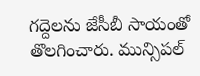గద్దెలను జేసీబీ సాయంతో తొలగించారు. మున్సిపల్‌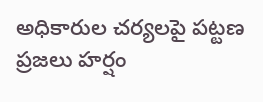అధికారుల చర్యలపై పట్టణ ప్రజలు హర్షం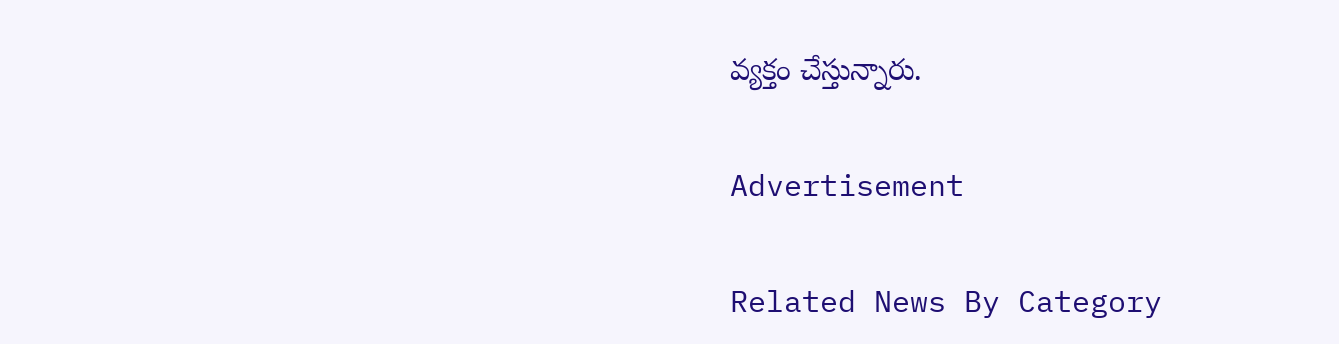వ్యక్తం చేస్తున్నారు.

Advertisement

Related News By Category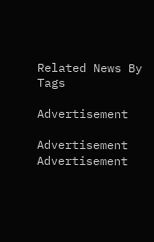Related News By Tags

Advertisement

Advertisement
Advertisement